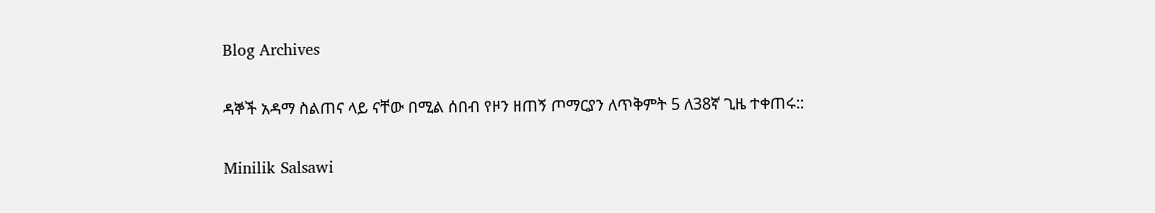Blog Archives

ዳኞች አዳማ ስልጠና ላይ ናቸው በሚል ሰበብ የዞን ዘጠኝ ጦማርያን ለጥቅምት 5 ለ38ኛ ጊዜ ተቀጠሩ::

Minilik Salsawi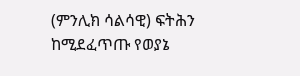(ምንሊክ ሳልሳዊ) ፍትሕን ከሚደፈጥጡ የወያኔ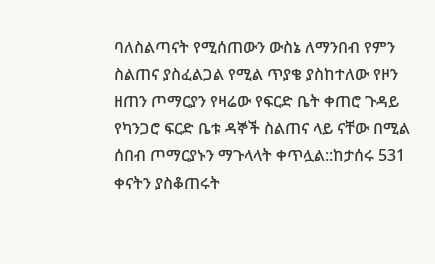ባለስልጣናት የሚሰጠውን ውስኔ ለማንበብ የምን ስልጠና ያስፈልጋል የሚል ጥያቄ ያስከተለው የዞን ዘጠን ጦማርያን የዛሬው የፍርድ ቤት ቀጠሮ ጉዳይ የካንጋሮ ፍርድ ቤቱ ዳኞች ስልጠና ላይ ናቸው በሚል ሰበብ ጦማርያኑን ማጉላላት ቀጥሏል::ከታሰሩ 531 ቀናትን ያስቆጠሩት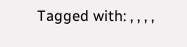Tagged with: , , , ,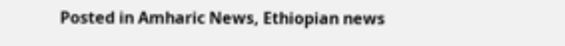Posted in Amharic News, Ethiopian news